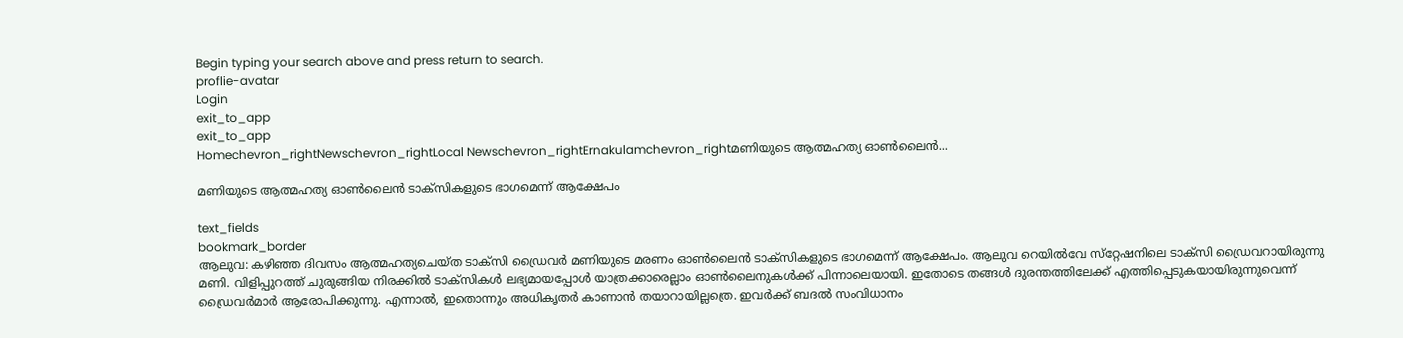Begin typing your search above and press return to search.
proflie-avatar
Login
exit_to_app
exit_to_app
Homechevron_rightNewschevron_rightLocal Newschevron_rightErnakulamchevron_rightമണിയുടെ ആത്മഹത്യ ഓൺലൈൻ...

മണിയുടെ ആത്മഹത്യ ഓൺലൈൻ ടാക്സികളുടെ ഭാഗമെന്ന് ആക്ഷേപം

text_fields
bookmark_border
ആലുവ: കഴിഞ്ഞ ദിവസം ആത്മഹത്യചെയ്ത ടാക്സി ഡ്രൈവർ മണിയുടെ മരണം ഓൺലൈൻ ടാക്സികളുടെ ഭാഗമെന്ന് ആക്ഷേപം. ആലുവ റെയിൽവേ സ്‌റ്റേഷനിലെ ടാക്സി ഡ്രൈവറായിരുന്നു മണി. വിളിപ്പുറത്ത് ചുരുങ്ങിയ നിരക്കിൽ ടാക്സികൾ ലഭ്യമായപ്പോൾ യാത്രക്കാരെല്ലാം ഓൺലൈനുകൾക്ക് പിന്നാലെയായി. ഇതോടെ തങ്ങൾ ദുരന്തത്തിലേക്ക് എത്തിപ്പെടുകയായിരുന്നുവെന്ന് ഡ്രൈവർമാർ ആരോപിക്കുന്നു. എന്നാൽ, ഇതൊന്നും അധികൃതർ കാണാൻ തയാറായില്ലത്രെ. ഇവർക്ക് ബദൽ സംവിധാനം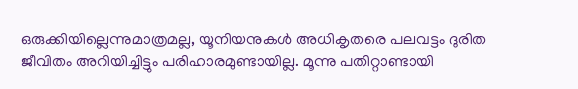ഒരുക്കിയില്ലെന്നുമാത്രമല്ല, യൂനിയനുകൾ അധികൃതരെ പലവട്ടം ദുരിത ജീവിതം അറിയിച്ചിട്ടും പരിഹാരമുണ്ടായില്ല. മൂന്നു പതിറ്റാണ്ടായി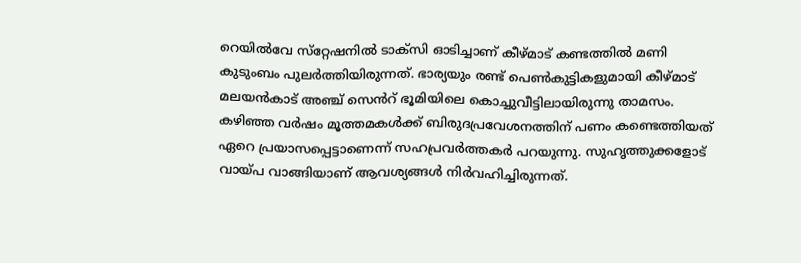റെയിൽവേ സ്‌റ്റേഷനിൽ ടാക്സി ഓടിച്ചാണ് കീഴ്മാട് കണ്ടത്തിൽ മണി കുടുംബം പുലർത്തിയിരുന്നത്. ഭാര്യയും രണ്ട് പെൺകുട്ടികളുമായി കീഴ്മാട് മലയൻകാട് അഞ്ച് സെൻറ് ഭൂമിയിലെ കൊച്ചുവീട്ടിലായിരുന്നു താമസം. കഴിഞ്ഞ വർഷം മൂത്തമകൾക്ക് ബിരുദപ്രവേശനത്തിന് പണം കണ്ടെത്തിയത് ഏറെ പ്രയാസപ്പെട്ടാണെന്ന് സഹപ്രവർത്തകർ പറയുന്നു. സുഹൃത്തുക്കളോട് വായ്പ വാങ്ങിയാണ് ആവശ്യങ്ങൾ നിർവഹിച്ചിരുന്നത്.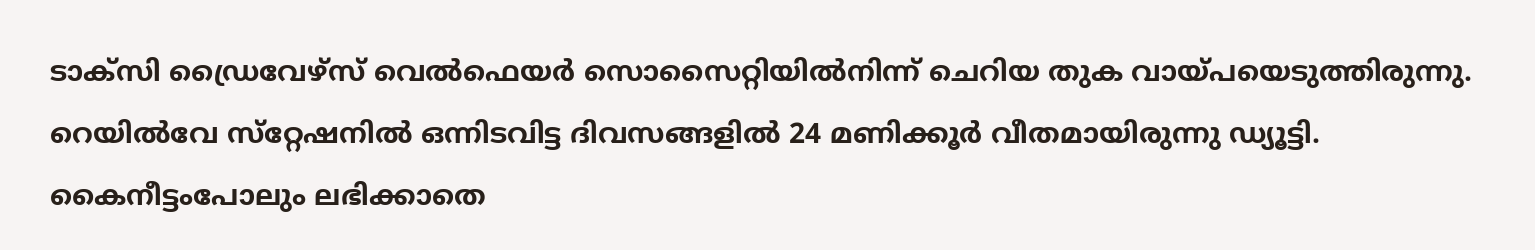ടാക്സി ഡ്രൈവേഴ്സ് വെൽഫെയർ സൊസൈറ്റിയിൽനിന്ന് ചെറിയ തുക വായ്പയെടുത്തിരുന്നു. റെയിൽവേ സ്‌റ്റേഷനിൽ ഒന്നിടവിട്ട ദിവസങ്ങളിൽ 24 മണിക്കൂർ വീതമായിരുന്നു ഡ്യൂട്ടി. കൈനീട്ടംപോലും ലഭിക്കാതെ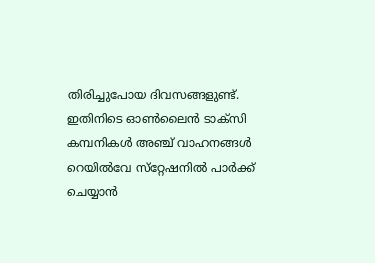തിരിച്ചുപോയ ദിവസങ്ങളുണ്ട്. ഇതിനിടെ ഓൺലൈൻ ടാക്സി കമ്പനികൾ അഞ്ച് വാഹനങ്ങൾ റെയിൽവേ സ്‌റ്റേഷനിൽ പാർക്ക് ചെയ്യാൻ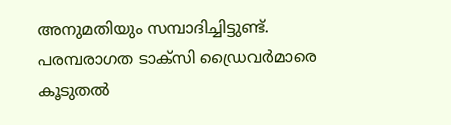അനുമതിയും സമ്പാദിച്ചിട്ടുണ്ട്. പരമ്പരാഗത ടാക്സി ഡ്രൈവർമാരെ കൂടുതൽ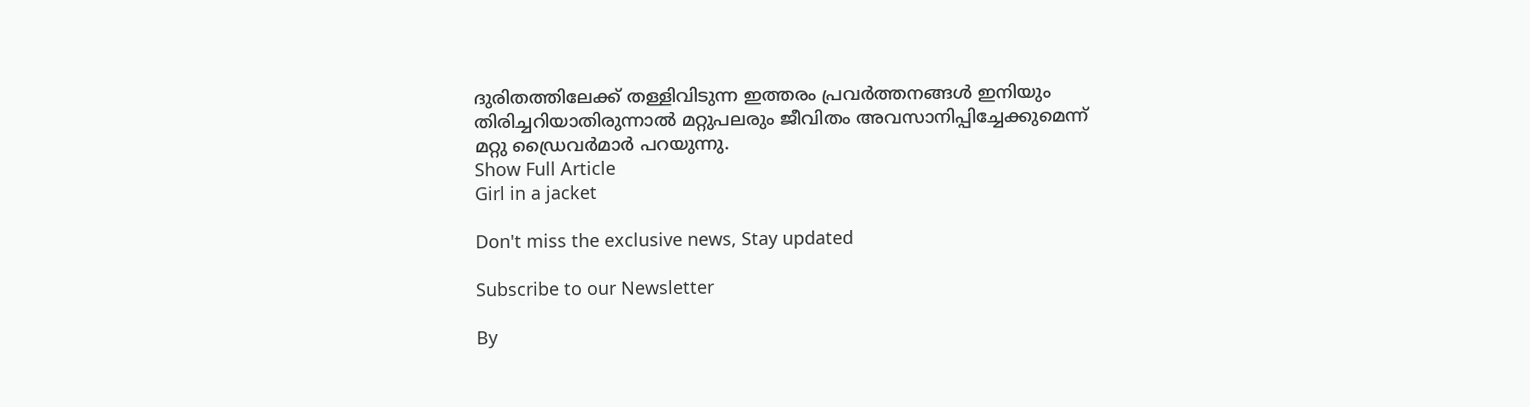ദുരിതത്തിലേക്ക് തള്ളിവിടുന്ന ഇത്തരം പ്രവർത്തനങ്ങൾ ഇനിയും തിരിച്ചറിയാതിരുന്നാൽ മറ്റുപലരും ജീവിതം അവസാനിപ്പിച്ചേക്കുമെന്ന് മറ്റു ഡ്രൈവർമാർ പറയുന്നു.
Show Full Article
Girl in a jacket

Don't miss the exclusive news, Stay updated

Subscribe to our Newsletter

By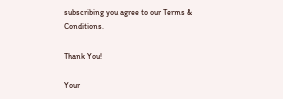subscribing you agree to our Terms & Conditions.

Thank You!

Your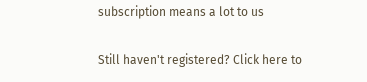subscription means a lot to us

Still haven't registered? Click here to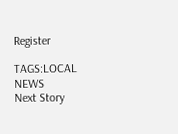Register

TAGS:LOCAL NEWS
Next Story